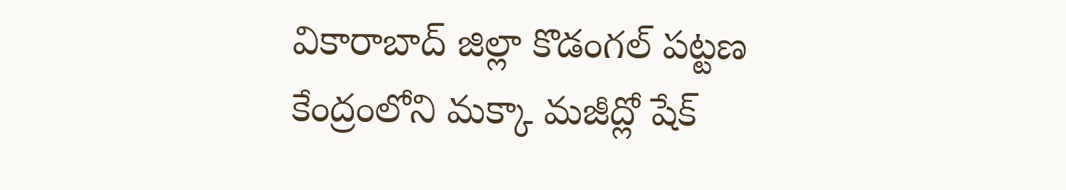వికారాబాద్ జిల్లా కొడంగల్ పట్టణ కేంద్రంలోని మక్కా మజీద్లో షేక్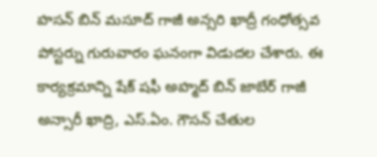హసన్ బిన్ మసూద్ గాజీ అన్సరి ఖాద్రీ గంధోత్సవ పోస్టర్ను గురువారం ఘనంగా విడుదల చేశారు. ఈ కార్యక్రమాన్ని షేక్ షఫీ అహ్మద్ బిన్ జాబేర్ గాజీ అన్సారీ ఖాద్రి, ఎస్.ఏం. గౌసన్ చేతుల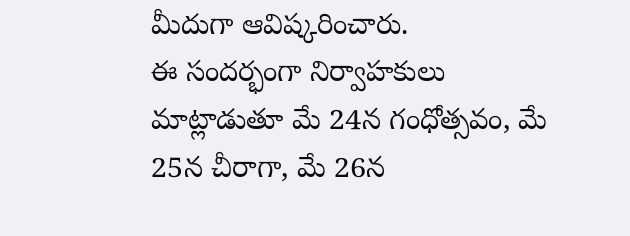మీదుగా ఆవిష్కరించారు.
ఈ సందర్భంగా నిర్వాహకులు మాట్లాడుతూ మే 24న గంధోత్సవం, మే 25న చీరాగా, మే 26న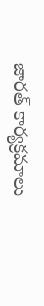జారత్ కార్యక్రమాలు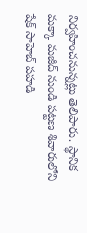నిర్వహించనున్నట్లు తెలిపారు. స్థానిక మక్కా మజీద్ నుండి పట్టణ శివారులోని షేక్ సాహెబ్ పహడి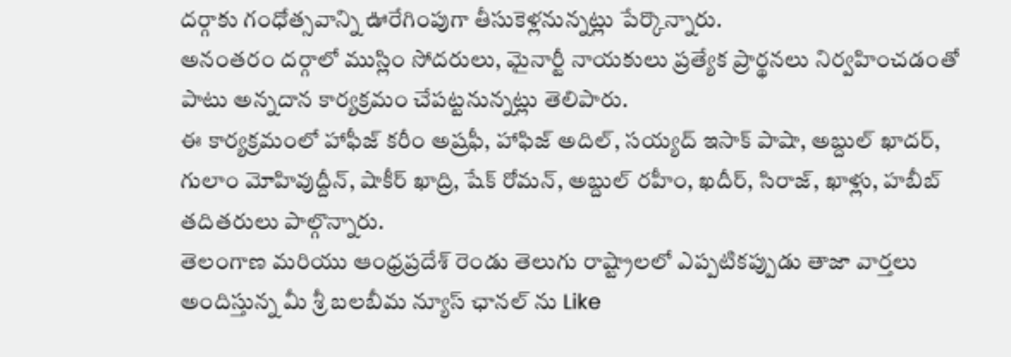దర్గాకు గంధోత్సవాన్ని ఊరేగింపుగా తీసుకెళ్లనున్నట్లు పేర్కొన్నారు.
అనంతరం దర్గాలో ముస్లిం సోదరులు, మైనార్టీ నాయకులు ప్రత్యేక ప్రార్థనలు నిర్వహించడంతో పాటు అన్నదాన కార్యక్రమం చేపట్టనున్నట్లు తెలిపారు.
ఈ కార్యక్రమంలో హాఫీజ్ కరీం అష్రఫీ, హాఫిజ్ అదిల్, సయ్యద్ ఇసాక్ పాషా, అబ్దుల్ ఖాదర్, గులాం మోహివుద్దీన్, షాకీర్ ఖాద్రి, షేక్ రోమన్, అబ్దుల్ రహీం, ఖదీర్, సిరాజ్, ఖాళ్లు, హబీబ్ తదితరులు పాల్గొన్నారు.
తెలంగాణ మరియు ఆంధ్రప్రదేశ్ రెండు తెలుగు రాష్ట్రాలలో ఎప్పటికప్పుడు తాజా వార్తలు అందిస్తున్న మీ శ్రీ బలబీమ న్యూస్ ఛానల్ ను Like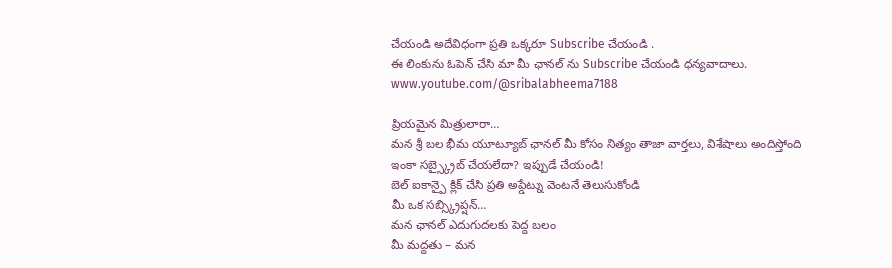చేయండి అదేవిధంగా ప్రతి ఒక్కరూ Subscribe చేయండి .
ఈ లింకును ఓపెన్ చేసి మా మీ ఛానల్ ను Subscribe చేయండి ధన్యవాదాలు.
www.youtube.com/@sribalabheema7188

ప్రియమైన మిత్రులారా…
మన శ్రీ బల భీమ యూట్యూబ్ ఛానల్ మీ కోసం నిత్యం తాజా వార్తలు, విశేషాలు అందిస్తోంది
ఇంకా సబ్స్క్రైబ్ చేయలేదా? ఇప్పుడే చేయండి!
బెల్ ఐకాన్పై క్లిక్ చేసి ప్రతి అప్డేట్ను వెంటనే తెలుసుకోండి
మీ ఒక సబ్స్క్రిప్షన్…
మన ఛానల్ ఎదుగుదలకు పెద్ద బలం
మీ మద్దతు – మన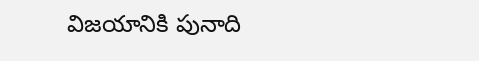విజయానికి పునాది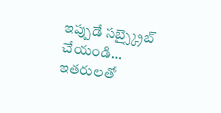ఇప్పుడే సబ్స్క్రైబ్ చేయండి… ఇతరులతో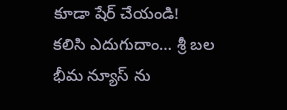కూడా షేర్ చేయండి!
కలిసి ఎదుగుదాం… శ్రీ బల భీమ న్యూస్ ను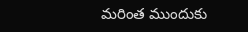మరింత ముందుకు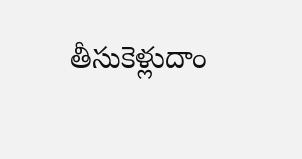తీసుకెళ్లుదాం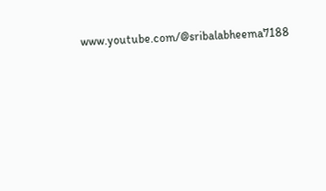www.youtube.com/@sribalabheema7188